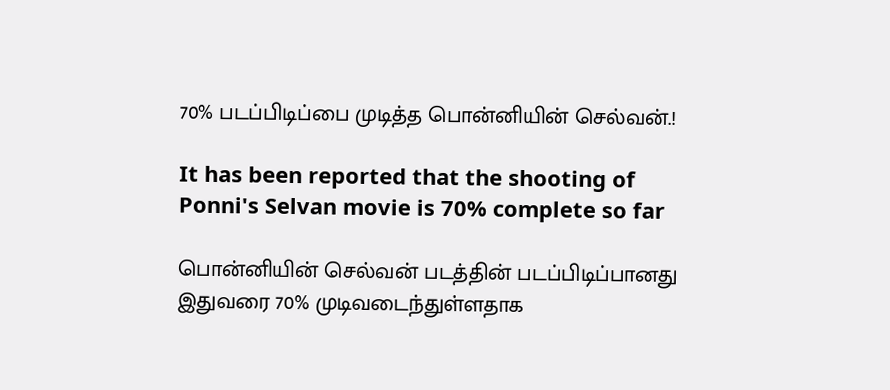70% படப்பிடிப்பை முடித்த பொன்னியின் செல்வன்.!

It has been reported that the shooting of Ponni's Selvan movie is 70% complete so far

பொன்னியின் செல்வன் படத்தின் படப்பிடிப்பானது இதுவரை 70% முடிவடைந்துள்ளதாக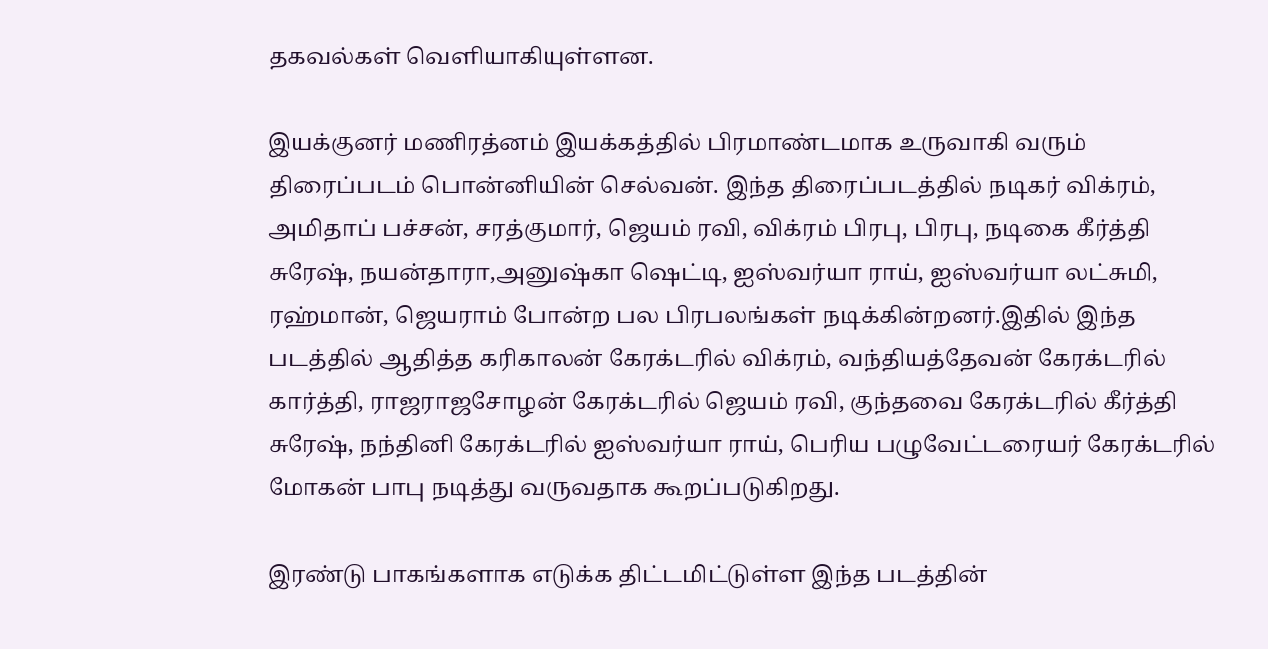தகவல்கள் வெளியாகியுள்ளன.

இயக்குனர் மணிரத்னம் இயக்கத்தில் பிரமாண்டமாக உருவாகி வரும் திரைப்படம் பொன்னியின் செல்வன். இந்த திரைப்படத்தில் நடிகர் விக்ரம், அமிதாப் பச்சன், சரத்குமார், ஜெயம் ரவி, விக்ரம் பிரபு, பிரபு, நடிகை கீர்த்தி சுரேஷ், நயன்தாரா,அனுஷ்கா ஷெட்டி, ஐஸ்வர்யா ராய், ஐஸ்வர்யா லட்சுமி, ரஹ்மான், ஜெயராம் போன்ற பல பிரபலங்கள் நடிக்கின்றனர்.இதில் இந்த படத்தில் ஆதித்த கரிகாலன் கேரக்டரில் விக்ரம், வந்தியத்தேவன் கேரக்டரில் கார்த்தி, ராஜராஜசோழன் கேரக்டரில் ஜெயம் ரவி, குந்தவை கேரக்டரில் கீர்த்தி சுரேஷ், நந்தினி கேரக்டரில் ஐஸ்வர்யா ராய், பெரிய பழுவேட்டரையர் கேரக்டரில் மோகன் பாபு நடித்து வருவதாக கூறப்படுகிறது.

இரண்டு பாகங்களாக எடுக்க திட்டமிட்டுள்ள இந்த படத்தின்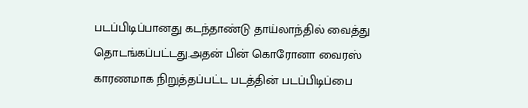படப்பிடிப்பானது கடந்தாண்டு தாய்லாந்தில் வைத்து தொடங்கப்பட்டது.அதன் பின் கொரோனா வைரஸ் காரணமாக நிறுத்தப்பட்ட படத்தின் படப்பிடிப்பை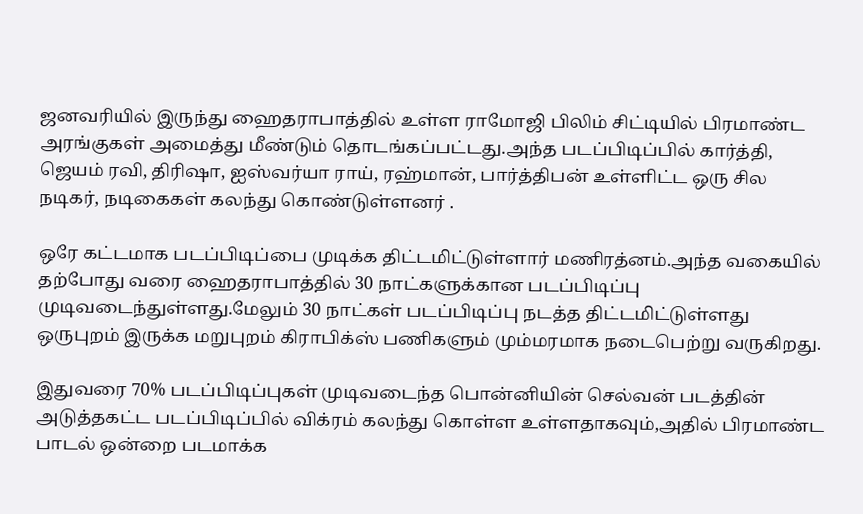ஜனவரியில் இருந்து ஹைதராபாத்தில் உள்ள ராமோஜி பிலிம் சிட்டியில் பிரமாண்ட அரங்குகள் அமைத்து மீண்டும் தொடங்கப்பட்டது.அந்த படப்பிடிப்பில் கார்த்தி, ஜெயம் ரவி, திரிஷா, ஐஸ்வர்யா ராய், ரஹ்மான், பார்த்திபன் உள்ளிட்ட ஒரு சில நடிகர், நடிகைகள் கலந்து கொண்டுள்ளனர் .

ஒரே கட்டமாக படப்பிடிப்பை முடிக்க திட்டமிட்டுள்ளார் மணிரத்னம்.அந்த வகையில் தற்போது வரை ஹைதராபாத்தில் 30 நாட்களுக்கான படப்பிடிப்பு முடிவடைந்துள்ளது.மேலும் 30 நாட்கள் படப்பிடிப்பு நடத்த திட்டமிட்டுள்ளது ஒருபுறம் இருக்க மறுபுறம் கிராபிக்ஸ் பணிகளும் மும்மரமாக நடைபெற்று வருகிறது.

இதுவரை 70% படப்பிடிப்புகள் முடிவடைந்த பொன்னியின் செல்வன் படத்தின் அடுத்தகட்ட படப்பிடிப்பில் விக்ரம் கலந்து கொள்ள உள்ளதாகவும்,அதில் பிரமாண்ட பாடல் ஒன்றை படமாக்க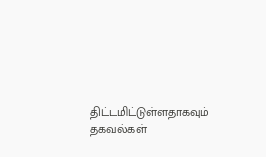திட்டமிட்டுள்ளதாகவும் தகவல்கள்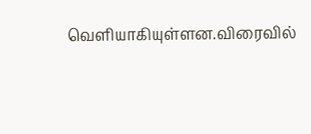வெளியாகியுள்ளன.விரைவில்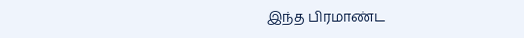இந்த பிரமாண்ட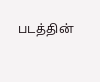படத்தின்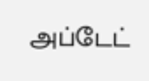அப்டேட்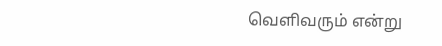வெளிவரும் என்று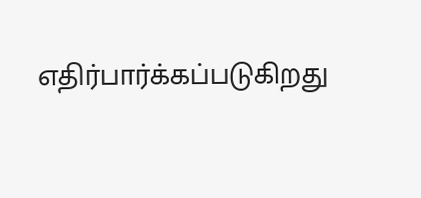எதிர்பார்க்கப்படுகிறது